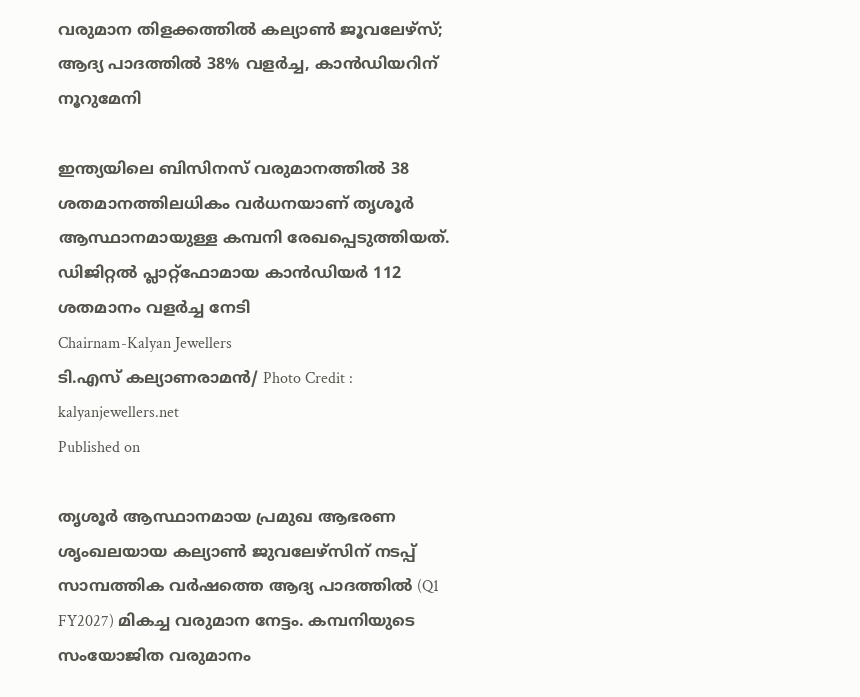വരുമാന തിളക്കത്തില്‍ കല്യാണ്‍ ജൂവലേഴ്‌സ്; ആദ്യ പാദത്തില്‍ 38% വളര്‍ച്ച, കാന്‍ഡിയറിന് നൂറുമേനി

ഇന്ത്യയിലെ ബിസിനസ് വരുമാനത്തില്‍ 38 ശതമാനത്തിലധികം വര്‍ധനയാണ് തൃശൂര്‍ ആസ്ഥാനമായുള്ള കമ്പനി രേഖപ്പെടുത്തിയത്. ഡിജിറ്റല്‍ പ്ലാറ്റ്ഫോമായ കാന്‍ഡിയര്‍ 112 ശതമാനം വളര്‍ച്ച നേടി
Chairnam-Kalyan Jewellers
ടി.എസ് കല്യാണരാമന്‍/ Photo Credit : kalyanjewellers.net
Published on

തൃശൂര്‍ ആസ്ഥാനമായ പ്രമുഖ ആഭരണ ശൃംഖലയായ കല്യാണ്‍ ജുവലേഴ്‌സിന് നടപ്പ് സാമ്പത്തിക വര്‍ഷത്തെ ആദ്യ പാദത്തില്‍ (Q1 FY2027) മികച്ച വരുമാന നേട്ടം. കമ്പനിയുടെ സംയോജിത വരുമാനം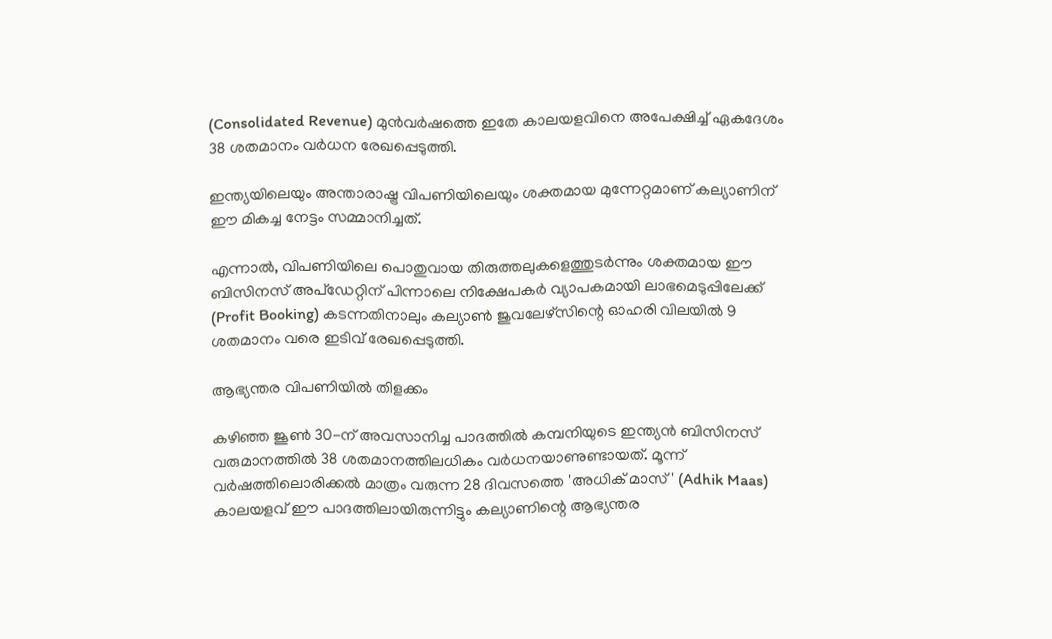(Consolidated Revenue) മുന്‍വര്‍ഷത്തെ ഇതേ കാലയളവിനെ അപേക്ഷിച്ച് ഏകദേശം 38 ശതമാനം വര്‍ധന രേഖപ്പെടുത്തി.

ഇന്ത്യയിലെയും അന്താരാഷ്ട്ര വിപണിയിലെയും ശക്തമായ മുന്നേറ്റമാണ് കല്യാണിന് ഈ മികച്ച നേട്ടം സമ്മാനിച്ചത്.

എന്നാല്‍, വിപണിയിലെ പൊതുവായ തിരുത്തലുകളെത്തുടര്‍ന്നും ശക്തമായ ഈ ബിസിനസ് അപ്ഡേറ്റിന് പിന്നാലെ നിക്ഷേപകര്‍ വ്യാപകമായി ലാഭമെടുപ്പിലേക്ക് (Profit Booking) കടന്നതിനാലും കല്യാണ്‍ ജുവലേഴ്‌സിന്റെ ഓഹരി വിലയില്‍ 9 ശതമാനം വരെ ഇടിവ് രേഖപ്പെടുത്തി.

ആഭ്യന്തര വിപണിയില്‍ തിളക്കം

കഴിഞ്ഞ ജൂണ്‍ 30-ന് അവസാനിച്ച പാദത്തില്‍ കമ്പനിയുടെ ഇന്ത്യന്‍ ബിസിനസ് വരുമാനത്തില്‍ 38 ശതമാനത്തിലധികം വര്‍ധനയാണുണ്ടായത്. മൂന്ന് വര്‍ഷത്തിലൊരിക്കല്‍ മാത്രം വരുന്ന 28 ദിവസത്തെ 'അധിക് മാസ്' (Adhik Maas) കാലയളവ് ഈ പാദത്തിലായിരുന്നിട്ടും കല്യാണിന്റെ ആഭ്യന്തര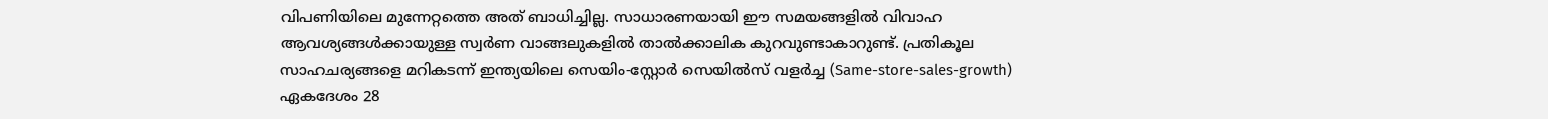വിപണിയിലെ മുന്നേറ്റത്തെ അത് ബാധിച്ചില്ല. സാധാരണയായി ഈ സമയങ്ങളില്‍ വിവാഹ ആവശ്യങ്ങള്‍ക്കായുള്ള സ്വര്‍ണ വാങ്ങലുകളില്‍ താല്‍ക്കാലിക കുറവുണ്ടാകാറുണ്ട്. പ്രതികൂല സാഹചര്യങ്ങളെ മറികടന്ന് ഇന്ത്യയിലെ സെയിം-സ്റ്റോര്‍ സെയില്‍സ് വളര്‍ച്ച (Same-store-sales-growth) ഏകദേശം 28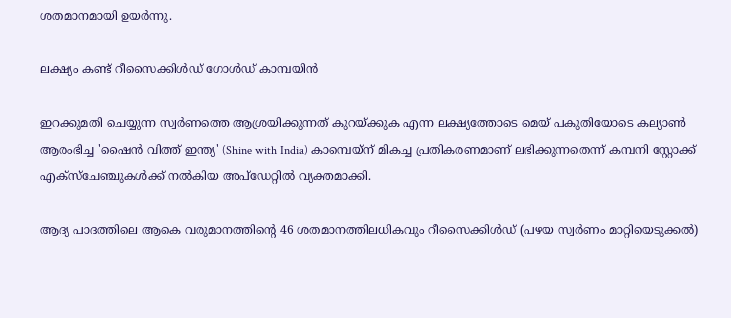ശതമാനമായി ഉയര്‍ന്നു.

ലക്ഷ്യം കണ്ട് റീസൈക്കിള്‍ഡ് ഗോള്‍ഡ് കാമ്പയിന്‍

ഇറക്കുമതി ചെയ്യുന്ന സ്വര്‍ണത്തെ ആശ്രയിക്കുന്നത് കുറയ്ക്കുക എന്ന ലക്ഷ്യത്തോടെ മെയ് പകുതിയോടെ കല്യാണ്‍ ആരംഭിച്ച 'ഷൈന്‍ വിത്ത് ഇന്ത്യ' (Shine with India) കാമ്പെയ്ന് മികച്ച പ്രതികരണമാണ് ലഭിക്കുന്നതെന്ന് കമ്പനി സ്റ്റോക്ക് എക്‌സ്‌ചേഞ്ചുകള്‍ക്ക് നല്‍കിയ അപ്‌ഡേറ്റില്‍ വ്യക്തമാക്കി.

ആദ്യ പാദത്തിലെ ആകെ വരുമാനത്തിന്റെ 46 ശതമാനത്തിലധികവും റീസൈക്കിള്‍ഡ് (പഴയ സ്വര്‍ണം മാറ്റിയെടുക്കല്‍)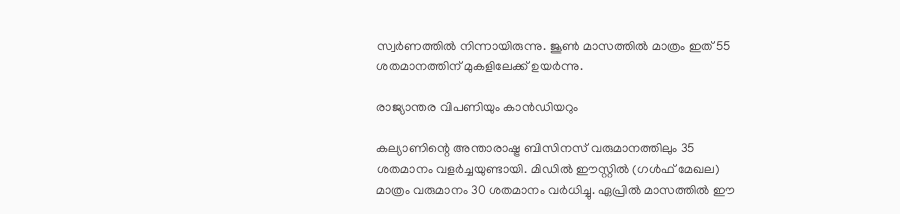സ്വര്‍ണത്തില്‍ നിന്നായിരുന്നു. ജൂണ്‍ മാസത്തില്‍ മാത്രം ഇത് 55 ശതമാനത്തിന് മുകളിലേക്ക് ഉയര്‍ന്നു.

രാജ്യാന്തര വിപണിയും കാന്‍ഡിയറും

കല്യാണിന്റെ അന്താരാഷ്ട്ര ബിസിനസ് വരുമാനത്തിലും 35 ശതമാനം വളര്‍ച്ചയുണ്ടായി. മിഡില്‍ ഈസ്റ്റില്‍ (ഗള്‍ഫ് മേഖല) മാത്രം വരുമാനം 30 ശതമാനം വര്‍ധിച്ചു. ഏപ്രില്‍ മാസത്തില്‍ ഈ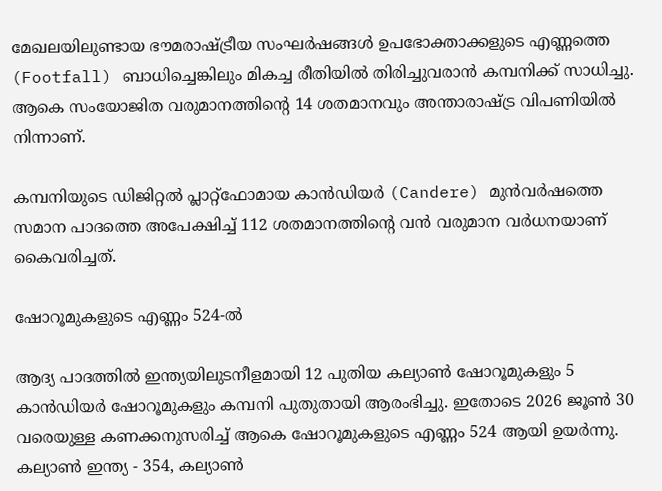മേഖലയിലുണ്ടായ ഭൗമരാഷ്ട്രീയ സംഘര്‍ഷങ്ങള്‍ ഉപഭോക്താക്കളുടെ എണ്ണത്തെ (Footfall) ബാധിച്ചെങ്കിലും മികച്ച രീതിയില്‍ തിരിച്ചുവരാന്‍ കമ്പനിക്ക് സാധിച്ചു. ആകെ സംയോജിത വരുമാനത്തിന്റെ 14 ശതമാനവും അന്താരാഷ്ട്ര വിപണിയില്‍ നിന്നാണ്.

കമ്പനിയുടെ ഡിജിറ്റല്‍ പ്ലാറ്റ്‌ഫോമായ കാന്‍ഡിയര്‍ (Candere) മുന്‍വര്‍ഷത്തെ സമാന പാദത്തെ അപേക്ഷിച്ച് 112 ശതമാനത്തിന്റെ വന്‍ വരുമാന വര്‍ധനയാണ് കൈവരിച്ചത്.

ഷോറൂമുകളുടെ എണ്ണം 524-ല്‍

ആദ്യ പാദത്തില്‍ ഇന്ത്യയിലുടനീളമായി 12 പുതിയ കല്യാണ്‍ ഷോറൂമുകളും 5 കാന്‍ഡിയര്‍ ഷോറൂമുകളും കമ്പനി പുതുതായി ആരംഭിച്ചു. ഇതോടെ 2026 ജൂണ്‍ 30 വരെയുള്ള കണക്കനുസരിച്ച് ആകെ ഷോറൂമുകളുടെ എണ്ണം 524 ആയി ഉയര്‍ന്നു. കല്യാണ്‍ ഇന്ത്യ - 354, കല്യാണ്‍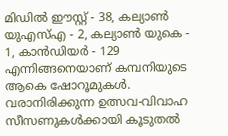മിഡില്‍ ഈസ്റ്റ് - 38, കല്യാണ്‍ യുഎസ്എ - 2, കല്യാണ്‍ യുകെ - 1, കാന്‍ഡിയര്‍ - 129 എന്നിങ്ങനെയാണ് കമ്പനിയുടെ ആകെ ഷോറൂമുകള്‍. വരാനിരിക്കുന്ന ഉത്സവ-വിവാഹ സീസണുകള്‍ക്കായി കൂടുതല്‍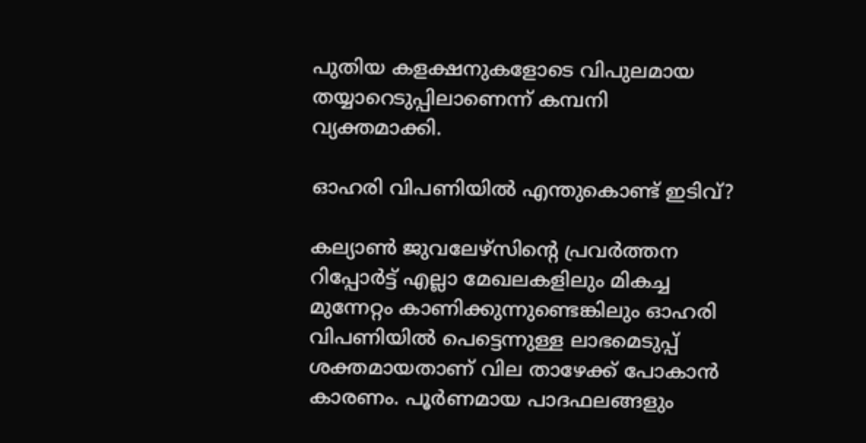പുതിയ കളക്ഷനുകളോടെ വിപുലമായ തയ്യാറെടുപ്പിലാണെന്ന് കമ്പനി വ്യക്തമാക്കി.

ഓഹരി വിപണിയില്‍ എന്തുകൊണ്ട് ഇടിവ്?

കല്യാണ്‍ ജുവലേഴ്സിന്റെ പ്രവര്‍ത്തന റിപ്പോര്‍ട്ട് എല്ലാ മേഖലകളിലും മികച്ച മുന്നേറ്റം കാണിക്കുന്നുണ്ടെങ്കിലും ഓഹരി വിപണിയില്‍ പെട്ടെന്നുള്ള ലാഭമെടുപ്പ് ശക്തമായതാണ് വില താഴേക്ക് പോകാന്‍ കാരണം. പൂര്‍ണമായ പാദഫലങ്ങളും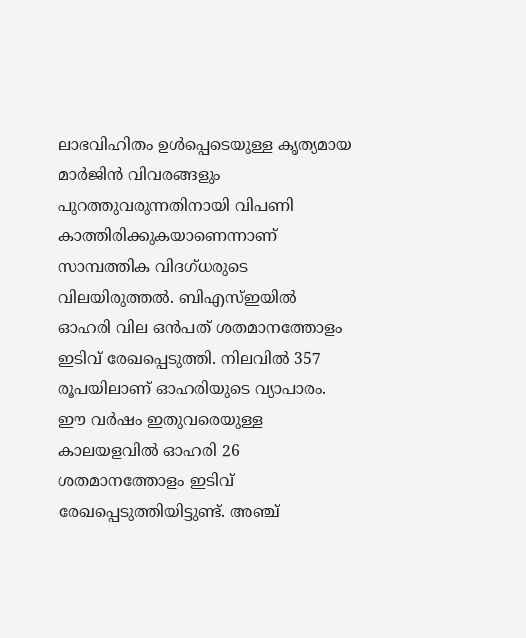ലാഭവിഹിതം ഉള്‍പ്പെടെയുള്ള കൃത്യമായ മാര്‍ജിന്‍ വിവരങ്ങളും പുറത്തുവരുന്നതിനായി വിപണി കാത്തിരിക്കുകയാണെന്നാണ് സാമ്പത്തിക വിദഗ്ധരുടെ വിലയിരുത്തല്‍. ബിഎസ്ഇയില്‍ ഓഹരി വില ഒന്‍പത് ശതമാനത്തോളം ഇടിവ് രേഖപ്പെടുത്തി. നിലവില്‍ 357 രൂപയിലാണ് ഓഹരിയുടെ വ്യാപാരം. ഈ വര്‍ഷം ഇതുവരെയുള്ള കാലയളവില്‍ ഓഹരി 26 ശതമാനത്തോളം ഇടിവ് രേഖപ്പെടുത്തിയിട്ടുണ്ട്. അഞ്ച്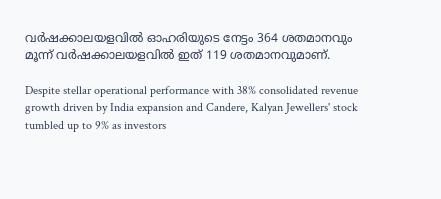വര്‍ഷക്കാലയളവില്‍ ഓഹരിയുടെ നേട്ടം 364 ശതമാനവും മൂന്ന് വര്‍ഷക്കാലയളവില്‍ ഇത് 119 ശതമാനവുമാണ്.

Despite stellar operational performance with 38% consolidated revenue growth driven by India expansion and Candere, Kalyan Jewellers' stock tumbled up to 9% as investors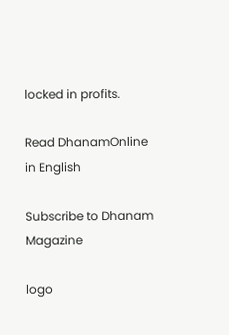locked in profits.

Read DhanamOnline in English

Subscribe to Dhanam Magazine

logo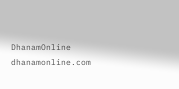DhanamOnline
dhanamonline.com